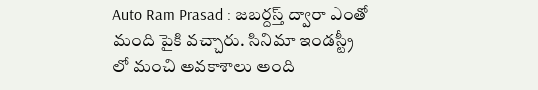Auto Ram Prasad : జబర్దస్త్ ద్వారా ఎంతో మంది పైకి వచ్చారు. సినిమా ఇండస్ట్రీ లో మంచి అవకాశాలు అంది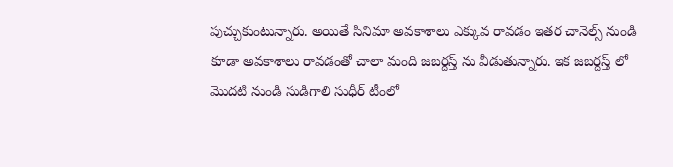పుచ్చుకుంటున్నారు. అయితే సినిమా అవకాశాలు ఎక్కువ రావడం ఇతర చానెల్స్ నుండి కూడా అవకాశాలు రావడంతో చాలా మంది జబర్దస్త్ ను వీడుతున్నారు. ఇక జబర్దస్త్ లో మొదటి నుండి సుడిగాలి సుధీర్ టీంలో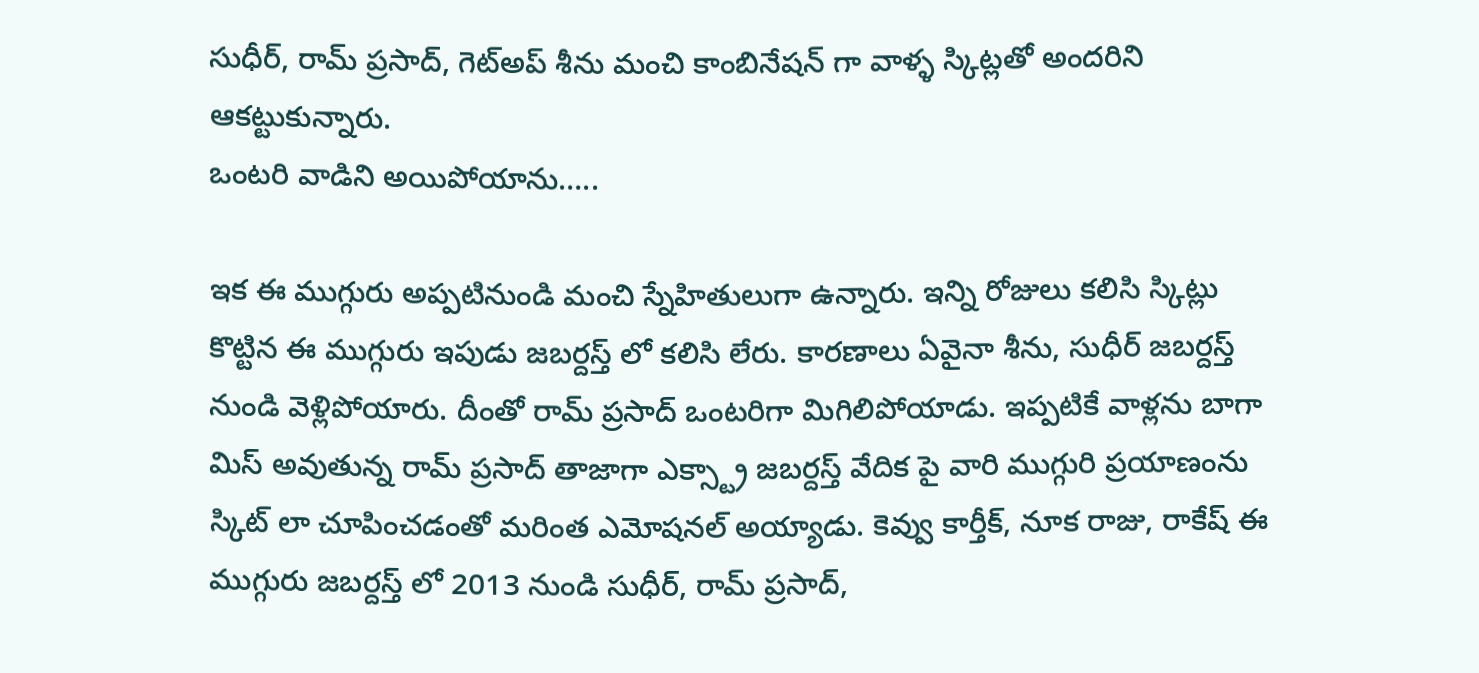సుధీర్, రామ్ ప్రసాద్, గెట్అప్ శీను మంచి కాంబినేషన్ గా వాళ్ళ స్కిట్లతో అందరిని ఆకట్టుకున్నారు.
ఒంటరి వాడిని అయిపోయాను…..

ఇక ఈ ముగ్గురు అప్పటినుండి మంచి స్నేహితులుగా ఉన్నారు. ఇన్ని రోజులు కలిసి స్కిట్లు కొట్టిన ఈ ముగ్గురు ఇపుడు జబర్దస్త్ లో కలిసి లేరు. కారణాలు ఏవైనా శీను, సుధీర్ జబర్దస్త్ నుండి వెళ్లిపోయారు. దీంతో రామ్ ప్రసాద్ ఒంటరిగా మిగిలిపోయాడు. ఇప్పటికే వాళ్లను బాగా మిస్ అవుతున్న రామ్ ప్రసాద్ తాజాగా ఎక్స్ట్రా జబర్దస్త్ వేదిక పై వారి ముగ్గురి ప్రయాణంను స్కిట్ లా చూపించడంతో మరింత ఎమోషనల్ అయ్యాడు. కెవ్వు కార్తీక్, నూక రాజు, రాకేష్ ఈ ముగ్గురు జబర్దస్త్ లో 2013 నుండి సుధీర్, రామ్ ప్రసాద్,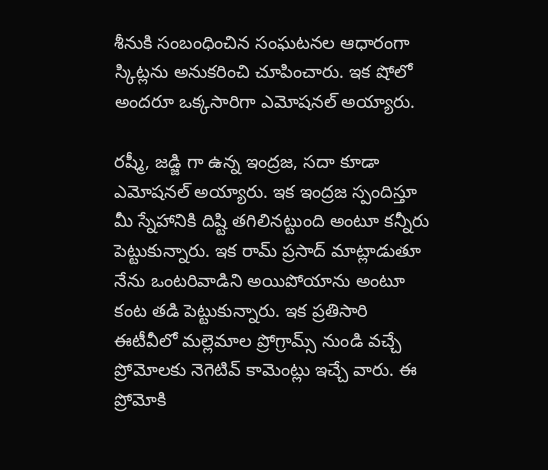శీనుకి సంబంధించిన సంఘటనల ఆధారంగా స్కిట్లను అనుకరించి చూపించారు. ఇక షోలో అందరూ ఒక్కసారిగా ఎమోషనల్ అయ్యారు.

రష్మీ, జడ్జి గా ఉన్న ఇంద్రజ, సదా కూడా ఎమోషనల్ అయ్యారు. ఇక ఇంద్రజ స్పందిస్తూ మీ స్నేహానికి దిష్టి తగిలినట్టుంది అంటూ కన్నీరు పెట్టుకున్నారు. ఇక రామ్ ప్రసాద్ మాట్లాడుతూ నేను ఒంటరివాడిని అయిపోయాను అంటూ కంట తడి పెట్టుకున్నారు. ఇక ప్రతిసారి ఈటీవీలో మల్లెమాల ప్రోగ్రామ్స్ నుండి వచ్చే ప్రోమోలకు నెగెటివ్ కామెంట్లు ఇచ్చే వారు. ఈ ప్రోమోకి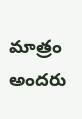మాత్రం అందరు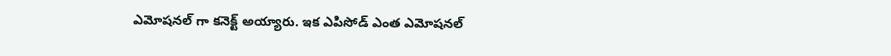ఎమోషనల్ గా కనెక్ట్ అయ్యారు. ఇక ఎపిసోడ్ ఎంత ఎమోషనల్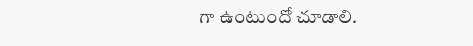గా ఉంటుందో చూడాలి.